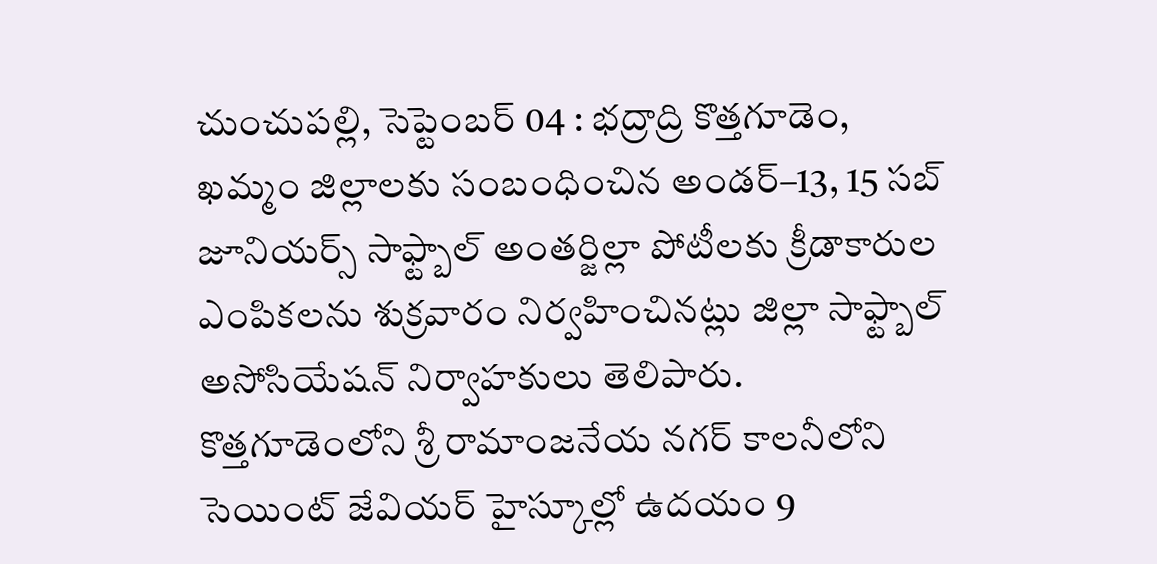చుంచుపల్లి, సెప్టెంబర్ 04 : భద్రాద్రి కొత్తగూడెం, ఖమ్మం జిల్లాలకు సంబంధించిన అండర్–13, 15 సబ్ జూనియర్స్ సాఫ్ట్బాల్ అంతర్జిల్లా పోటీలకు క్రీడాకారుల ఎంపికలను శుక్రవారం నిర్వహించినట్లు జిల్లా సాఫ్ట్బాల్ అసోసియేషన్ నిర్వాహకులు తెలిపారు. కొత్తగూడెంలోని శ్రీ రామాంజనేయ నగర్ కాలనీలోని సెయింట్ జేవియర్ హైస్కూల్లో ఉదయం 9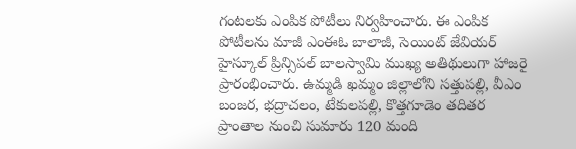గంటలకు ఎంపిక పోటీలు నిర్వహించారు. ఈ ఎంపిక పోటీలను మాజీ ఎంఈఓ బాలాజీ, సెయింట్ జేవియర్ హైస్కూల్ ప్రిన్సిపల్ బాలస్వామి ముఖ్య అతిథులుగా హాజరై ప్రారంభించారు. ఉమ్మడి ఖమ్మం జిల్లాలోని సత్తుపల్లి, వీఎం బంజర, భద్రాచలం, టేకులపల్లి, కొత్తగూడెం తదితర ప్రాంతాల నుంచి సుమారు 120 మంది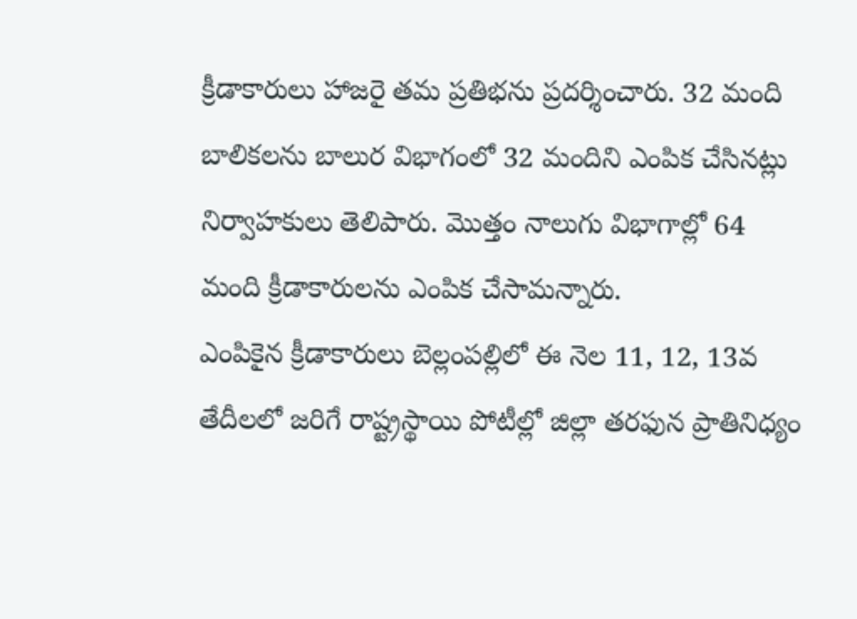క్రీడాకారులు హాజరై తమ ప్రతిభను ప్రదర్శించారు. 32 మంది బాలికలను బాలుర విభాగంలో 32 మందిని ఎంపిక చేసినట్లు నిర్వాహకులు తెలిపారు. మొత్తం నాలుగు విభాగాల్లో 64 మంది క్రీడాకారులను ఎంపిక చేసామన్నారు.
ఎంపికైన క్రీడాకారులు బెల్లంపల్లిలో ఈ నెల 11, 12, 13వ తేదీలలో జరిగే రాష్ట్రస్థాయి పోటీల్లో జిల్లా తరఫున ప్రాతినిధ్యం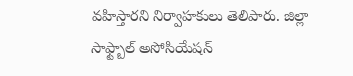వహిస్తారని నిర్వాహకులు తెలిపారు. జిల్లా సాఫ్ట్బాల్ అసోసియేషన్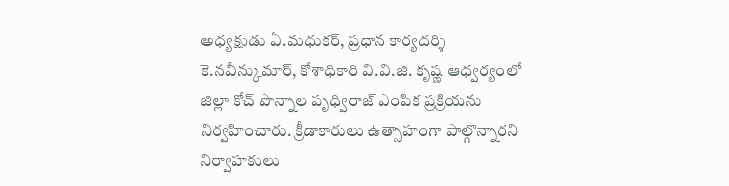అధ్యక్షుడు ఏ.మధుకర్, ప్రధాన కార్యదర్శి కె.నవీన్కుమార్, కోశాధికారి వి.వి.జి. కృష్ణ ఆధ్వర్యంలో జిల్లా కోచ్ పొన్నాల పృధ్విరాజ్ ఎంపిక ప్రక్రియను నిర్వహించారు. క్రీడాకారులు ఉత్సాహంగా పాల్గొన్నారని నిర్వాహకులు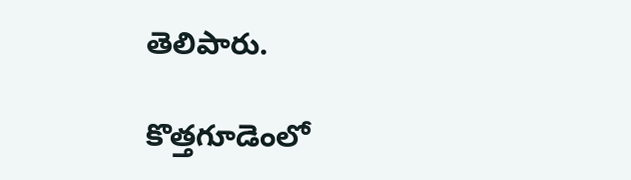తెలిపారు.

కొత్తగూడెంలో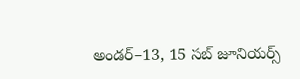అండర్–13, 15 సబ్ జూనియర్స్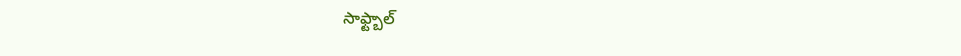సాఫ్ట్బాల్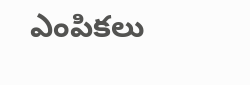ఎంపికలు